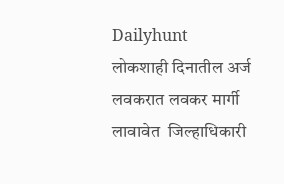Dailyhunt
लोकशाही दिनातील अर्ज लवकरात लवकर मार्गी लावावेत  जिल्हाधिकारी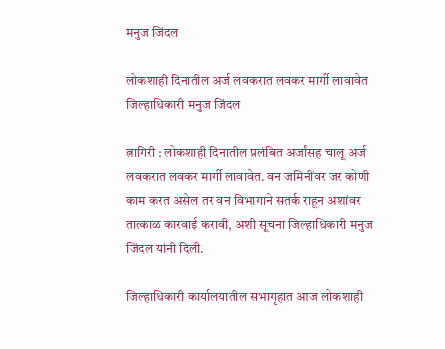मनुज जिंदल

लोकशाही दिनातील अर्ज लवकरात लवकर मार्गी लावावेत जिल्हाधिकारी मनुज जिंदल

त्नागिरी : लोकशाही दिनातील प्रलंबित अर्जांसह चालू अर्ज लवकरात लवकर मार्गी लावावेत. वन जमिनींवर जर कोणी काम करत असेल तर वन विभागाने सतर्क राहून अशांवर तात्काळ कारवाई करावी, अशी सूचना जिल्हाधिकारी मनुज जिंदल यांनी दिली.

जिल्हाधिकारी कार्यालयातील सभागृहात आज लोकशाही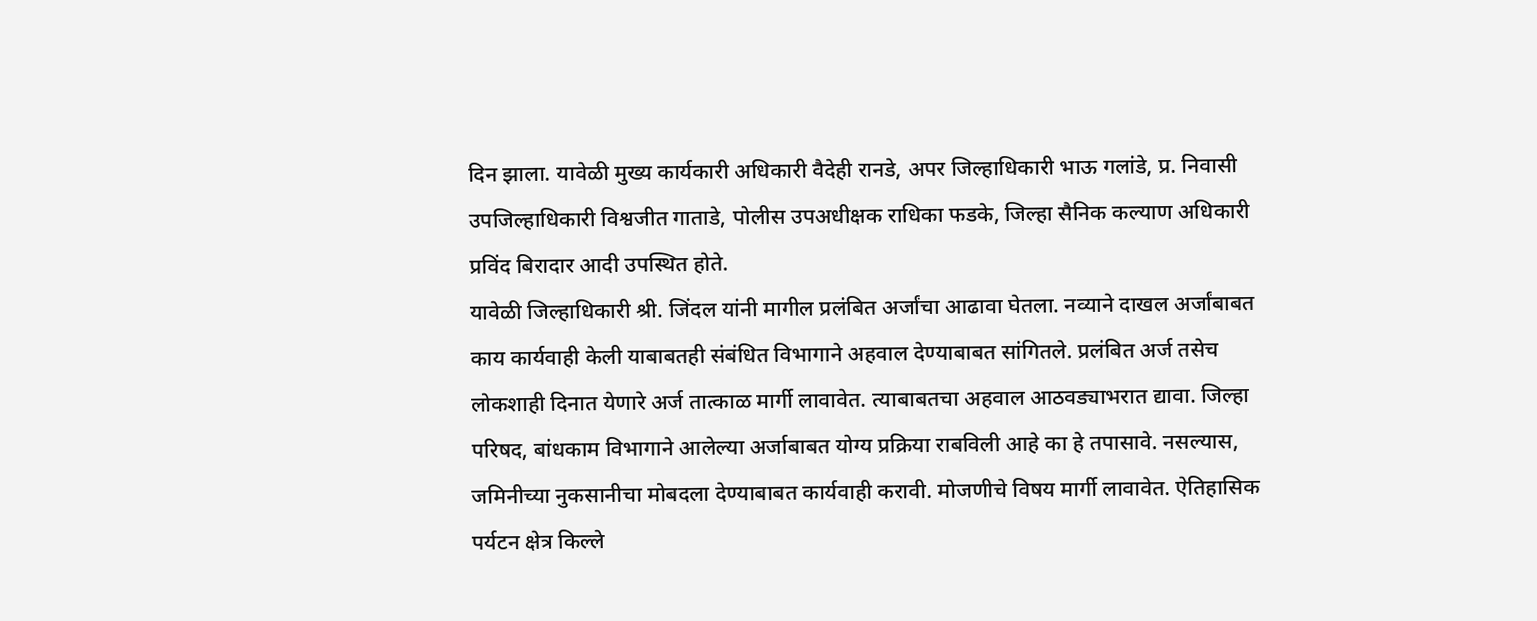दिन झाला. यावेळी मुख्य कार्यकारी अधिकारी वैदेही रानडे, अपर जिल्हाधिकारी भाऊ गलांडे, प्र. निवासी उपजिल्हाधिकारी विश्वजीत गाताडे, पोलीस उपअधीक्षक राधिका फडके, जिल्हा सैनिक कल्याण अधिकारी प्रविंद बिरादार आदी उपस्थित होते.
यावेळी जिल्हाधिकारी श्री. जिंदल यांनी मागील प्रलंबित अर्जांचा आढावा घेतला. नव्याने दाखल अर्जांबाबत काय कार्यवाही केली याबाबतही संबंधित विभागाने अहवाल देण्याबाबत सांगितले. प्रलंबित अर्ज तसेच लोकशाही दिनात येणारे अर्ज तात्काळ मार्गी लावावेत. त्याबाबतचा अहवाल आठवड्याभरात द्यावा. जिल्हा परिषद, बांधकाम विभागाने आलेल्या अर्जाबाबत योग्य प्रक्रिया राबविली आहे का हे तपासावे. नसल्यास, जमिनीच्या नुकसानीचा मोबदला देण्याबाबत कार्यवाही करावी. मोजणीचे विषय मार्गी लावावेत. ऐतिहासिक पर्यटन क्षेत्र किल्ले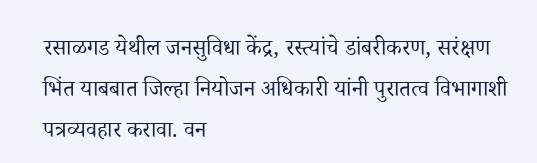रसाळगड येथील जनसुविधा केंद्र, रस्त्यांचे डांबरीकरण, सरंक्षण भिंत याबबात जिल्हा नियोजन अधिकारी यांनी पुरातत्व विभागाशी पत्रव्यवहार करावा. वन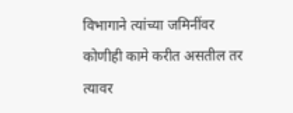विभागाने त्यांच्या जमिनींवर कोणीही कामे करीत असतील तर त्यावर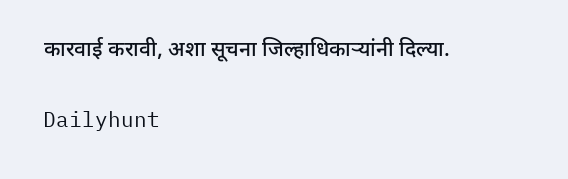कारवाई करावी, अशा सूचना जिल्हाधिकाऱ्यांनी दिल्या.

Dailyhunt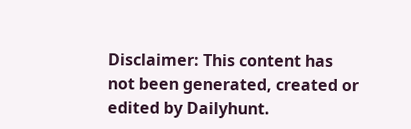Disclaimer: This content has not been generated, created or edited by Dailyhunt.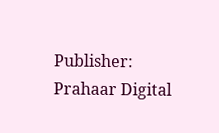Publisher: Prahaar Digital